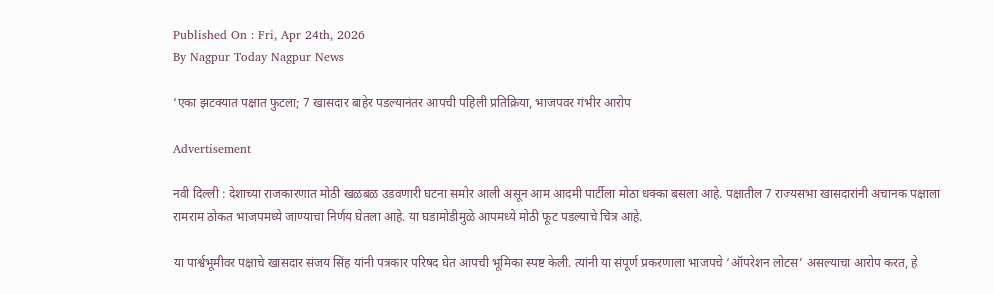Published On : Fri, Apr 24th, 2026
By Nagpur Today Nagpur News

‘एका झटक्यात पक्षात फुटला; 7 खासदार बाहेर पडल्यानंतर आपची पहिली प्रतिक्रिया, भाजपवर गंभीर आरोप

Advertisement

नवी दिल्ली : देशाच्या राजकारणात मोठी खळबळ उडवणारी घटना समोर आली असून आम आदमी पार्टीला मोठा धक्का बसला आहे. पक्षातील 7 राज्यसभा खासदारांनी अचानक पक्षाला रामराम ठोकत भाजपमध्ये जाण्याचा निर्णय घेतला आहे. या घडामोडीमुळे आपमध्ये मोठी फूट पडल्याचे चित्र आहे.

या पार्श्वभूमीवर पक्षाचे खासदार संजय सिंह यांनी पत्रकार परिषद घेत आपची भूमिका स्पष्ट केली. त्यांनी या संपूर्ण प्रकरणाला भाजपचे ‘ऑपरेशन लोटस’ असल्याचा आरोप करत, हे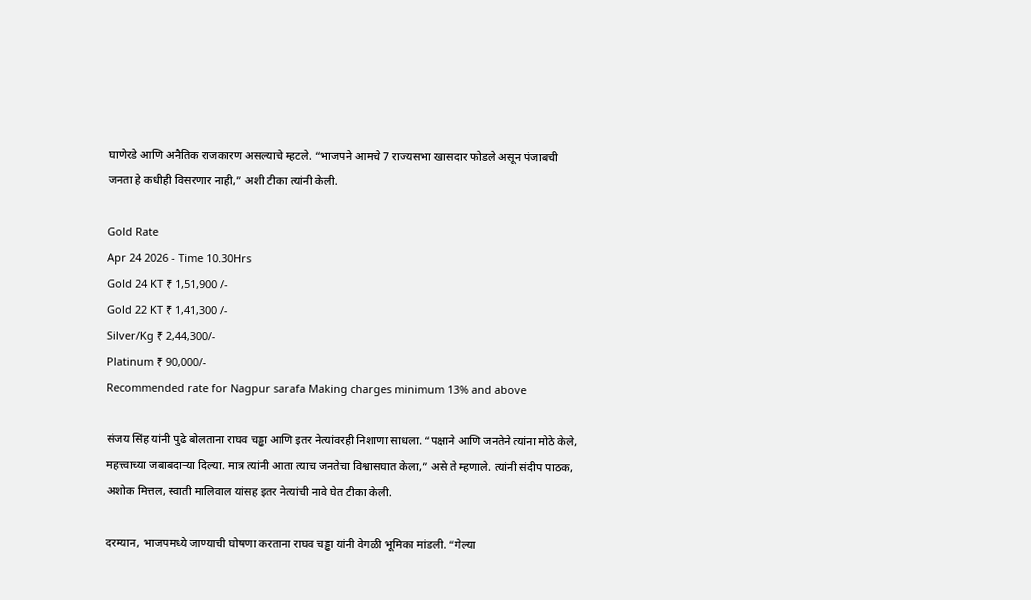घाणेरडे आणि अनैतिक राजकारण असल्याचे म्हटले. “भाजपने आमचे 7 राज्यसभा खासदार फोडले असून पंजाबची जनता हे कधीही विसरणार नाही,” अशी टीका त्यांनी केली.

Gold Rate
Apr 24 2026 - Time 10.30Hrs
Gold 24 KT ₹ 1,51,900 /-
Gold 22 KT ₹ 1,41,300 /-
Silver/Kg ₹ 2,44,300/-
Platinum ₹ 90,000/-
Recommended rate for Nagpur sarafa Making charges minimum 13% and above

संजय सिंह यांनी पुढे बोलताना राघव चड्ढा आणि इतर नेत्यांवरही निशाणा साधला. “पक्षाने आणि जनतेने त्यांना मोठे केले, महत्त्वाच्या जबाबदाऱ्या दिल्या. मात्र त्यांनी आता त्याच जनतेचा विश्वासघात केला,” असे ते म्हणाले. त्यांनी संदीप पाठक, अशोक मित्तल, स्वाती मालिवाल यांसह इतर नेत्यांची नावे घेत टीका केली.

दरम्यान, भाजपमध्ये जाण्याची घोषणा करताना राघव चड्ढा यांनी वेगळी भूमिका मांडली. “गेल्या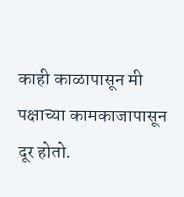काही काळापासून मी पक्षाच्या कामकाजापासून दूर होतो.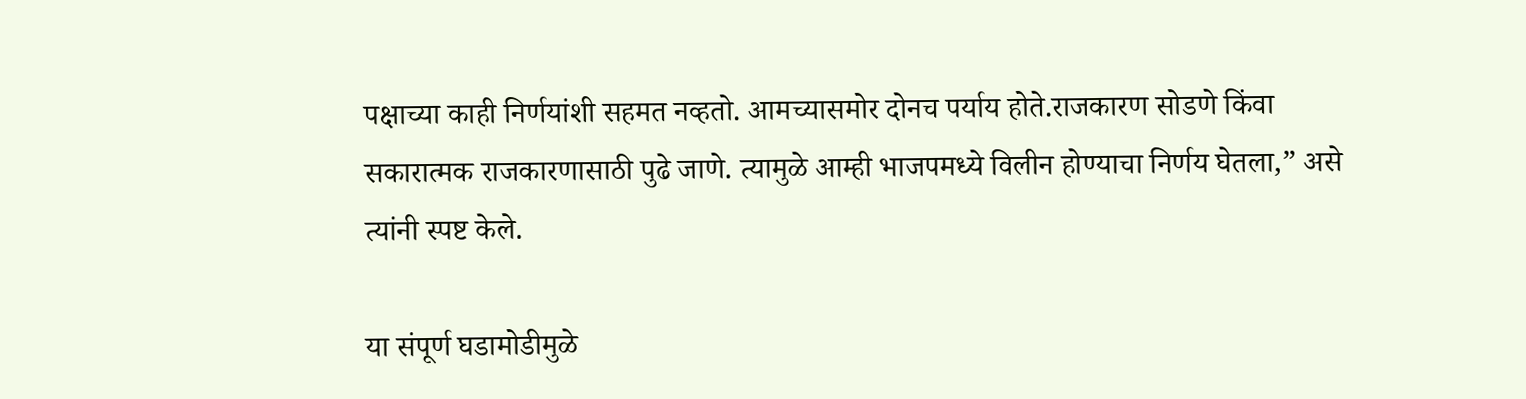पक्षाच्या काही निर्णयांशी सहमत नव्हतो. आमच्यासमोर दोनच पर्याय होते.राजकारण सोडणे किंवा सकारात्मक राजकारणासाठी पुढे जाणे. त्यामुळे आम्ही भाजपमध्ये विलीन होण्याचा निर्णय घेतला,” असे त्यांनी स्पष्ट केले.

या संपूर्ण घडामोडीमुळे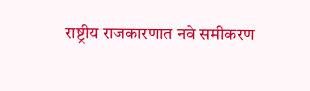राष्ट्रीय राजकारणात नवे समीकरण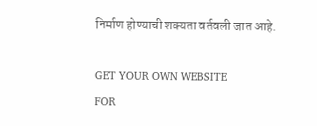निर्माण होण्याची शक्यता वर्तवली जात आहे.

GET YOUR OWN WEBSITE
FOR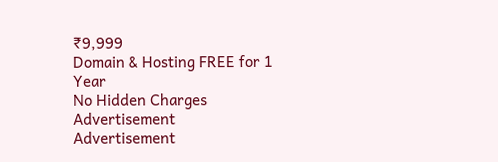₹9,999
Domain & Hosting FREE for 1 Year
No Hidden Charges
Advertisement
Advertisement